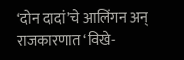‘दोन दादां’चे आलिंगन अन् राजकारणात ‘विखे-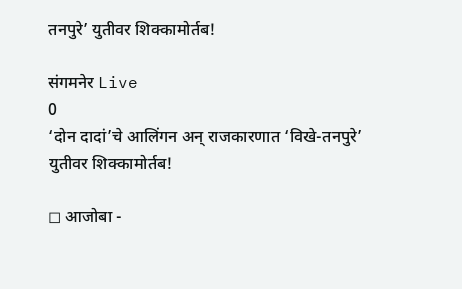तनपुरे’ युतीवर शिक्कामोर्तब!

संगमनेर Live
0
‘दोन दादां’चे आलिंगन अन् राजकारणात ‘विखे-तनपुरे’ युतीवर शिक्कामोर्तब!

◻ आजोबा -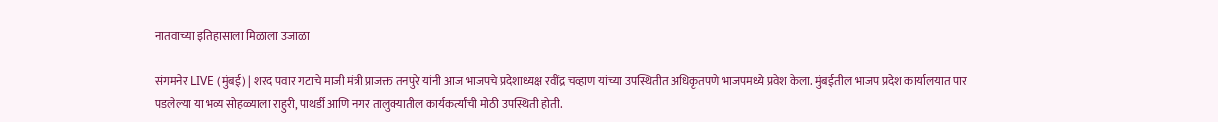नातवाच्या इतिहासाला मिळाला उजाळा

संगमनेर LIVE (मुंबई) | शरद पवार गटाचे माजी मंत्री प्राजक्त तनपुरे यांनी आज भाजपचे प्रदेशाध्यक्ष रवींद्र चव्हाण यांच्या उपस्थितीत अधिकृतपणे भाजपमध्ये प्रवेश केला. मुंबईतील भाजप प्रदेश कार्यालयात पार पडलेल्या या भव्य सोहळ्याला राहुरी, पाथर्डी आणि नगर तालुक्यातील कार्यकर्त्यांची मोठी उपस्थिती होती.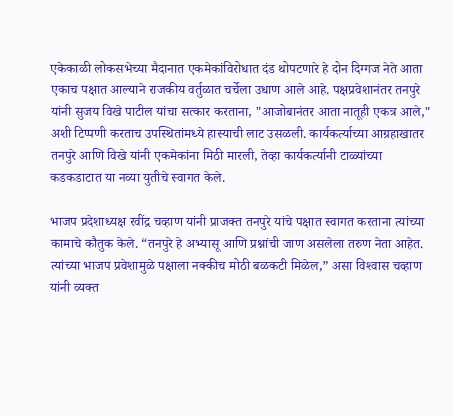एकेकाळी लोकसभेच्या मैदानात एकमेकांविरोधात दंड थोपटणारे हे दोन दिग्गज नेते आता एकाच पक्षात आल्याने राजकीय वर्तुळात चर्चेला उधाण आले आहे. पक्षप्रवेशानंतर तनपुरे यांनी सुजय विखे पाटील यांचा सत्कार करताना, "आजोबानंतर आता नातूही एकत्र आले," अशी टिप्पणी करताच उपस्थितांमध्ये हास्याची लाट उसळली. कार्यकर्त्याच्या आग्रहाखातर तनपुरे आणि विखे यांनी एकमेकांना मिठी मारली, तेव्हा कार्यकर्त्यानी टाळ्यांच्या कडकडाटात या नव्या युतीचे स्वागत केले.

भाजप प्रदेशाध्यक्ष रवींद्र चव्हाण यांनी प्राजक्त तनपुरे यांचे पक्षात स्वागत करताना त्यांच्या कामाचे कौतुक केले. “तनपुरे हे अभ्यासू आणि प्रश्नांची जाण असलेला तरुण नेता आहेत. त्यांच्या भाजप प्रवेशामुळे पक्षाला नक्कीच मोठी बळकटी मिळेल,” असा विश्‍वास चव्हाण यांनी व्यक्त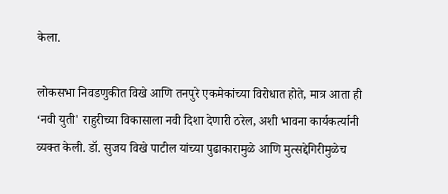केला.

लोकसभा निवडणुकीत विखे आणि तनपुरे एकमेकांच्या विरोधात होते, मात्र आता ही ‘नवी युती' राहुरीच्या विकासाला नवी दिशा देणारी ठरेल, अशी भावना कार्यकर्त्यानी व्यक्त केली. डॉ. सुजय विखे पाटील यांच्या पुढाकारामुळे आणि मुत्सद्देगिरीमुळेच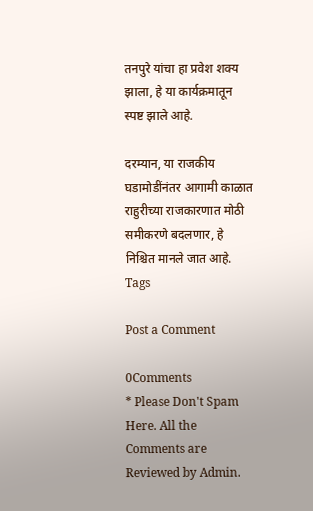तनपुरे यांचा हा प्रवेश शक्य झाला, हे या कार्यक्रमातून स्पष्ट झाले आहे.

दरम्यान, या राजकीय घडामोडींनंतर आगामी काळात राहुरीच्या राजकारणात मोठी समीकरणे बदलणार, हे निश्चित मानले जात आहे.
Tags

Post a Comment

0Comments
* Please Don't Spam Here. All the Comments are Reviewed by Admin.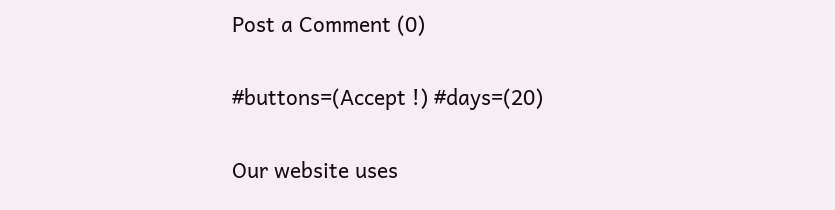Post a Comment (0)

#buttons=(Accept !) #days=(20)

Our website uses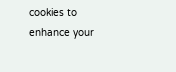cookies to enhance your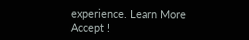experience. Learn More
Accept !